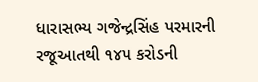ધારાસભ્ય ગજેન્દ્રસિંહ પરમારની રજૂઆતથી ૧૪૫ કરોડની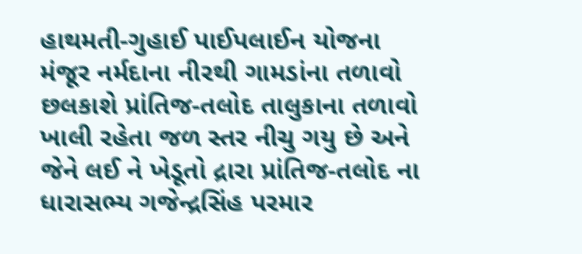હાથમતી-ગુહાઈ પાઈપલાઈન યોજના મંજૂર નર્મદાના નીરથી ગામડાંના તળાવો છલકાશે પ્રાંતિજ-તલોદ તાલુકાના તળાવો ખાલી રહેતા જળ સ્તર નીચુ ગયુ છે અને જેને લઈ ને ખેડૂતો દ્રારા પ્રાંતિજ-તલોદ ના ધારાસભ્ય ગજેન્દ્રસિંહ પરમાર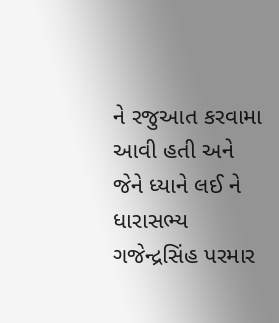ને રજુઆત કરવામા આવી હતી અને જેને ધ્યાને લઈ ને ધારાસભ્ય ગજેન્દ્રસિંહ પરમાર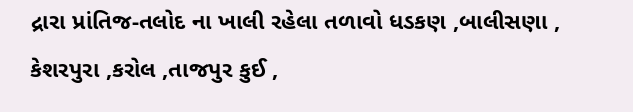દ્રારા પ્રાંતિજ-તલોદ ના ખાલી રહેલા તળાવો ધડકણ ,બાલીસણા , કેશરપુરા ,કરોલ ,તાજપુર કુઈ ,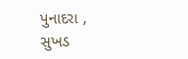પુનાદરા , સુખડ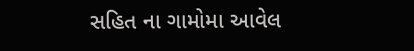સહિત ના ગામોમા આવેલ